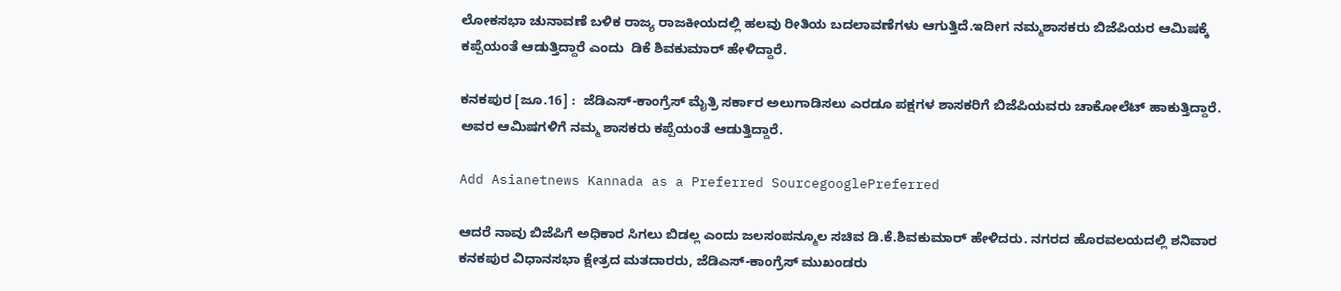ಲೋಕಸಭಾ ಚುನಾವಣೆ ಬಳಿಕ ರಾಜ್ಯ ರಾಜಕೀಯದಲ್ಲಿ ಹಲವು ರೀತಿಯ ಬದಲಾವಣೆಗಳು ಆಗುತ್ತಿದೆ.ಇದೀಗ ನಮ್ಮಶಾಸಕರು ಬಿಜೆಪಿಯರ ಆಮಿಷಕ್ಕೆ ಕಪ್ಪೆಯಂತೆ ಆಡುತ್ತಿದ್ದಾರೆ ಎಂದು  ಡಿಕೆ ಶಿವಕುಮಾರ್ ಹೇಳಿದ್ದಾರೆ.

ಕನಕಪುರ [ಜೂ.16] :  ಜೆಡಿಎಸ್‌-ಕಾಂಗ್ರೆಸ್‌ ಮೈತ್ರಿ ಸರ್ಕಾರ ಅಲುಗಾಡಿಸಲು ಎರಡೂ ಪಕ್ಷಗಳ ಶಾಸಕರಿಗೆ ಬಿಜೆಪಿಯವರು ಚಾಕೋಲೆಟ್‌ ಹಾಕುತ್ತಿದ್ದಾರೆ. ಅವರ ಆಮಿಷಗಳಿಗೆ ನಮ್ಮ ಶಾಸಕರು ಕಪ್ಪೆಯಂತೆ ಆಡುತ್ತಿದ್ದಾರೆ.

Add Asianetnews Kannada as a Preferred SourcegooglePreferred

ಆದರೆ ನಾವು ಬಿಜೆಪಿಗೆ ಅಧಿಕಾರ ಸಿಗಲು ಬಿಡಲ್ಲ ಎಂದು ಜಲಸಂಪನ್ಮೂಲ ಸಚಿವ ಡಿ.ಕೆ.ಶಿವಕುಮಾರ್‌ ಹೇಳಿದರು. ನಗರದ ಹೊರವಲಯದಲ್ಲಿ ಶನಿವಾರ ಕನಕಪುರ ವಿಧಾನಸಭಾ ಕ್ಷೇತ್ರದ ಮತದಾರರು, ಜೆಡಿಎಸ್‌-ಕಾಂಗ್ರೆಸ್‌ ಮುಖಂಡರು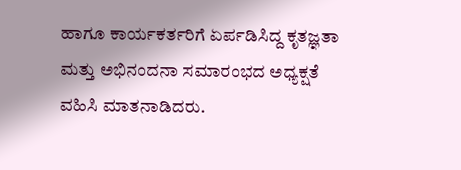ಹಾಗೂ ಕಾರ್ಯಕರ್ತರಿಗೆ ಏರ್ಪಡಿಸಿದ್ದ ಕೃತಜ್ಞತಾ ಮತ್ತು ಅಭಿನಂದನಾ ಸಮಾರಂಭದ ಅಧ್ಯಕ್ಷತೆ ವಹಿಸಿ ಮಾತನಾಡಿದರು.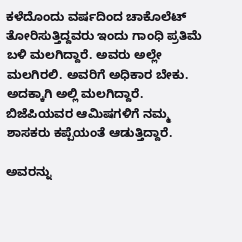ಕಳೆದೊಂದು ವರ್ಷದಿಂದ ಚಾಕೊಲೆಟ್‌ ತೋರಿಸುತ್ತಿದ್ದವರು ಇಂದು ಗಾಂಧಿ ಪ್ರತಿಮೆ ಬಳಿ ಮಲಗಿದ್ದಾರೆ. ಅವರು ಅಲ್ಲೇ ಮಲಗಿರಲಿ. ಅವರಿಗೆ ಅಧಿಕಾರ ಬೇಕು. ಅದಕ್ಕಾಗಿ ಅಲ್ಲಿ ಮಲಗಿದ್ದಾರೆ. ಬಿಜೆಪಿಯವರ ಆಮಿಷಗಳಿಗೆ ನಮ್ಮ ಶಾಸಕರು ಕಪ್ಪೆಯಂತೆ ಆಡುತ್ತಿದ್ದಾರೆ.

ಅವರನ್ನು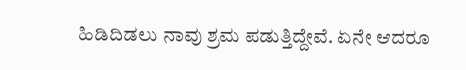ಹಿಡಿದಿಡಲು ನಾವು ಶ್ರಮ ಪಡುತ್ತಿದ್ದೇವೆ. ಏನೇ ಆದರೂ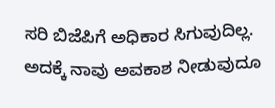ಸರಿ ಬಿಜೆಪಿಗೆ ಅಧಿಕಾರ ಸಿಗುವುದಿಲ್ಲ. ಅದಕ್ಕೆ ನಾವು ಅವಕಾಶ ನೀಡುವುದೂ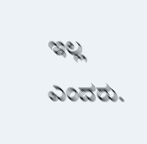ಇಲ್ಲ ಎಂದರು.